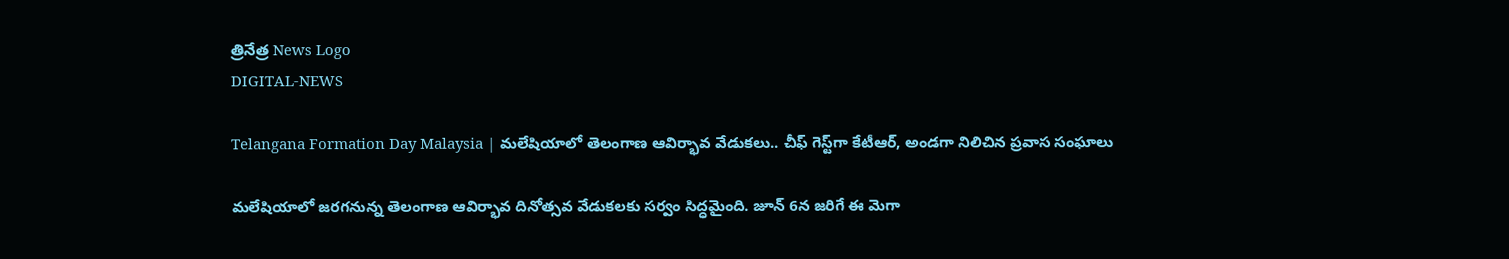త్రినేత్ర News Logo
DIGITAL-NEWS

Telangana Formation Day Malaysia | మలేషియాలో తెలంగాణ ఆవిర్భావ వేడుకలు.. చీఫ్ గెస్ట్‌గా కేటీఆర్, అండగా నిలిచిన ప్రవాస సంఘాలు

మలేషియాలో జరగనున్న తెలంగాణ ఆవిర్భావ దినోత్సవ వేడుకలకు సర్వం సిద్ధమైంది. జూన్ 6న జరిగే ఈ మెగా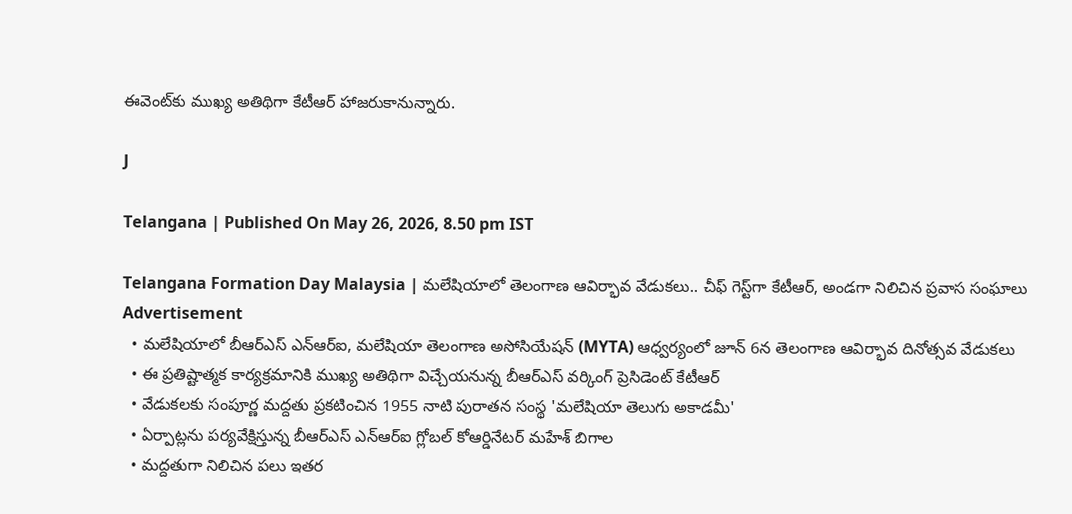ఈవెంట్‌కు ముఖ్య అతిథిగా కేటీఆర్ హాజరుకానున్నారు.

J

Telangana | Published On May 26, 2026, 8.50 pm IST

Telangana Formation Day Malaysia | మలేషియాలో తెలంగాణ ఆవిర్భావ వేడుకలు.. చీఫ్ గెస్ట్‌గా కేటీఆర్, అండగా నిలిచిన ప్రవాస సంఘాలు
Advertisement
  • మలేషియాలో బీఆర్‌ఎస్ ఎన్‌ఆర్‌ఐ, మలేషియా తెలంగాణ అసోసియేషన్ (MYTA) ఆధ్వర్యంలో జూన్ 6న తెలంగాణ ఆవిర్భావ దినోత్సవ వేడుకలు
  • ఈ ప్రతిష్టాత్మక కార్యక్రమానికి ముఖ్య అతిథిగా విచ్చేయనున్న బీఆర్‌ఎస్ వర్కింగ్ ప్రెసిడెంట్ కేటీఆర్
  • వేడుకలకు సంపూర్ణ మద్దతు ప్రకటించిన 1955 నాటి పురాతన సంస్థ 'మలేషియా తెలుగు అకాడమీ'
  • ఏర్పాట్లను పర్యవేక్షిస్తున్న బీఆర్‌ఎస్ ఎన్‌ఆర్‌ఐ గ్లోబల్ కోఆర్డినేటర్ మహేశ్ బిగాల
  • మద్దతుగా నిలిచిన పలు ఇతర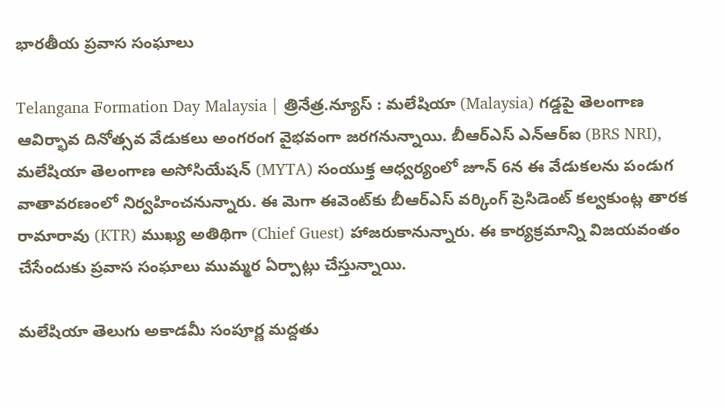భారతీయ ప్రవాస సంఘాలు

Telangana Formation Day Malaysia | త్రినేత్ర.న్యూస్ : మలేషియా (Malaysia) గడ్డపై తెలంగాణ ఆవిర్భావ దినోత్సవ వేడుకలు అంగరంగ వైభవంగా జరగనున్నాయి. బీఆర్‌ఎస్ ఎన్ఆర్ఐ (BRS NRI), మలేషియా తెలంగాణ అసోసియేషన్ (MYTA) సంయుక్త ఆధ్వర్యంలో జూన్ 6న ఈ వేడుకలను పండుగ వాతావరణంలో నిర్వహించనున్నారు. ఈ మెగా ఈవెంట్‌కు బీఆర్‌ఎస్ వర్కింగ్ ప్రెసిడెంట్ కల్వకుంట్ల తారక రామారావు (KTR) ముఖ్య అతిథిగా (Chief Guest) హాజరుకానున్నారు. ఈ కార్యక్రమాన్ని విజయవంతం చేసేందుకు ప్రవాస సంఘాలు ముమ్మర ఏర్పాట్లు చేస్తున్నాయి.

మలేషియా తెలుగు అకాడమీ సంపూర్ణ మద్దతు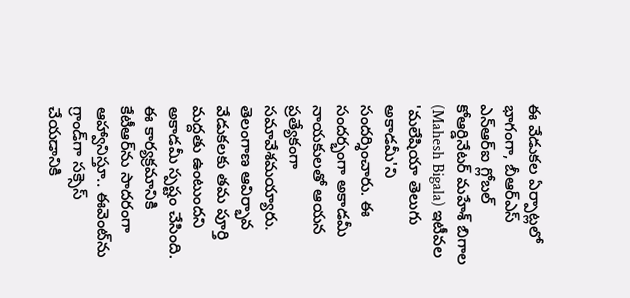ఈ వేడుకల ఏర్పాట్లలో భాగంగా, బీఆర్‌ఎస్ ఎన్ఆర్ఐ గ్లోబల్ కోఆర్డినేటర్ మహేశ్ బిగాల (Mahesh Bigala) ఇటీవల 'మలేషియా తెలుగు అకాడమీ'ని సందర్శించారు. ఈ సందర్భంగా అకాడమీ నాయకులతో ఆయన ప్రత్యేకంగా సమావేశమయ్యారు. తెలంగాణ ఆవిర్భావ వేడుకలకు తమ పూర్తి మద్దతు ఉంటుందని అకాడమీ స్పష్టం చేసింది. ఈ కార్యక్రమానికి కేటీఆర్‌ను సాదరంగా ఆహ్వానిస్తూ.. ఈవెంట్‌ను గ్రాండ్‌గా సక్సెస్ చేయడానికి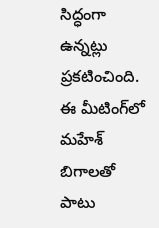సిద్ధంగా ఉన్నట్లు ప్రకటించింది. ఈ మీటింగ్‌లో మహేశ్ బిగాలతో పాటు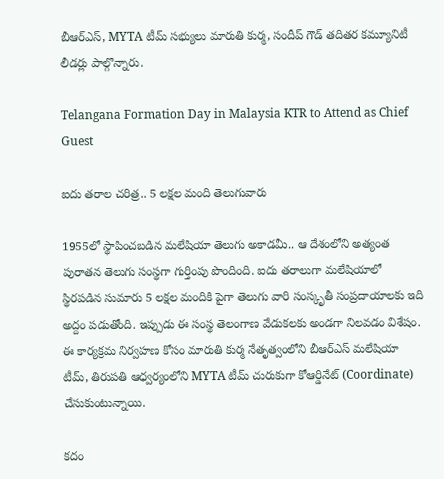బీఆర్‌ఎస్, MYTA టీమ్ సభ్యులు మారుతి కుర్మ, సందీప్ గౌడ్ తదితర కమ్యూనిటీ లీడర్లు పాల్గొన్నారు.

Telangana Formation Day in Malaysia KTR to Attend as Chief Guest

ఐదు తరాల చరిత్ర.. 5 లక్షల మంది తెలుగువారు

1955లో స్థాపించబడిన మలేషియా తెలుగు అకాడమీ.. ఆ దేశంలోని అత్యంత పురాతన తెలుగు సంస్థగా గుర్తింపు పొందింది. ఐదు తరాలుగా మలేషియాలో స్థిరపడిన సుమారు 5 లక్షల మందికి పైగా తెలుగు వారి సంస్కృతీ సంప్రదాయాలకు ఇది అద్దం పడుతోంది. ఇప్పుడు ఈ సంస్థ తెలంగాణ వేడుకలకు అండగా నిలవడం విశేషం. ఈ కార్యక్రమ నిర్వహణ కోసం మారుతి కుర్మ నేతృత్వంలోని బీఆర్‌ఎస్ మలేషియా టీమ్, తిరుపతి ఆధ్వర్యంలోని MYTA టీమ్ చురుకుగా కోఆర్డినేట్ (Coordinate) చేసుకుంటున్నాయి.

కదం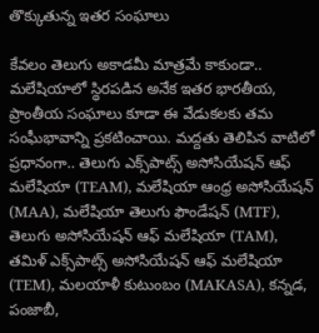తొక్కుతున్న ఇతర సంఘాలు

కేవలం తెలుగు అకాడమీ మాత్రమే కాకుండా.. మలేషియాలో స్థిరపడిన అనేక ఇతర భారతీయ, ప్రాంతీయ సంఘాలు కూడా ఈ వేడుకలకు తమ సంఘీభావాన్ని ప్రకటించాయి. మద్దతు తెలిపిన వాటిలో ప్రధానంగా.. తెలుగు ఎక్స్‌పాట్స్ అసోసియేషన్ ఆఫ్ మలేషియా (TEAM), మలేషియా ఆంధ్ర అసోసియేషన్ (MAA), మలేషియా తెలుగు ఫౌండేషన్ (MTF), తెలుగు అసోసియేషన్ ఆఫ్ మలేషియా (TAM),  తమిళ్ ఎక్స్‌పాట్స్ అసోసియేషన్ ఆఫ్ మలేషియా (TEM), మలయాళీ కుటుంబం (MAKASA), కన్నడ, పంజాబీ,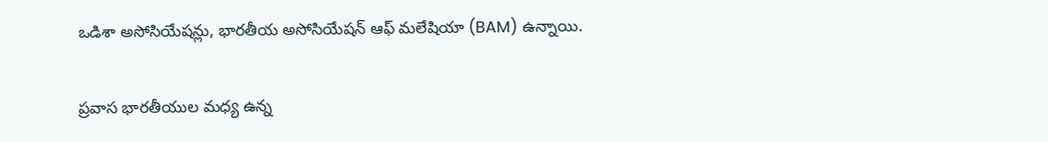ఒడిశా అసోసియేషన్లు, భారతీయ అసోసియేషన్ ఆఫ్ మలేషియా (BAM) ఉన్నాయి.

ప్రవాస భారతీయుల మధ్య ఉన్న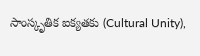సాంస్కృతిక ఐక్యతకు (Cultural Unity),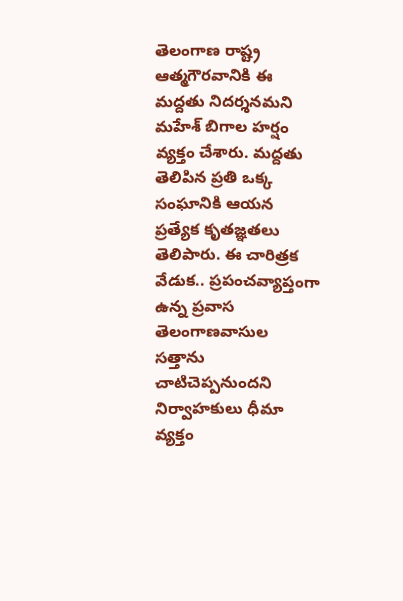తెలంగాణ రాష్ట్ర ఆత్మగౌరవానికి ఈ మద్దతు నిదర్శనమని మహేశ్ బిగాల హర్షం వ్యక్తం చేశారు. మద్దతు తెలిపిన ప్రతి ఒక్క సంఘానికి ఆయన ప్రత్యేక కృతజ్ఞతలు తెలిపారు. ఈ చారిత్రక వేడుక.. ప్రపంచవ్యాప్తంగా ఉన్న ప్రవాస తెలంగాణవాసుల సత్తాను చాటిచెప్పనుందని నిర్వాహకులు ధీమా వ్యక్తం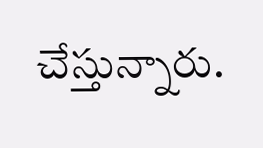చేస్తున్నారు.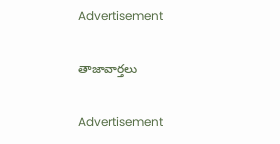Advertisement

తాజావార్తలు

Advertisement